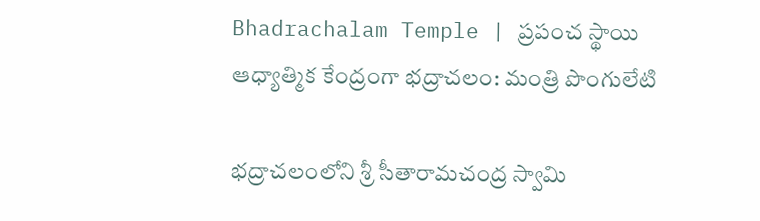Bhadrachalam Temple | ప్రపంచ స్థాయి ఆధ్యాత్మిక కేంద్రంగా భద్రాచలం: మంత్రి పొంగులేటి

భద్రాచలంలోని శ్రీ సీతారామచంద్ర స్వామి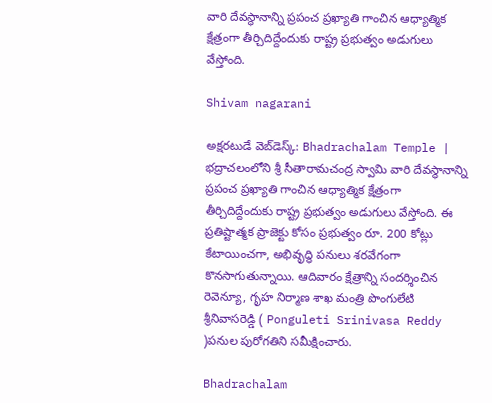వారి దేవస్థానాన్ని ప్రపంచ ప్రఖ్యాతి గాంచిన ఆధ్యాత్మిక క్షేత్రంగా తీర్చిదిద్దేందుకు రాష్ట్ర ప్రభుత్వం అడుగులు వేస్తోంది.

Shivam nagarani

అక్షరటుడే వెబ్‌డెస్క్: Bhadrachalam Temple | భద్రాచలంలోని శ్రీ సీతారామచంద్ర స్వామి వారి దేవస్థానాన్ని ప్రపంచ ప్రఖ్యాతి గాంచిన ఆధ్యాత్మిక క్షేత్రంగా తీర్చిదిద్దేందుకు రాష్ట్ర ప్రభుత్వం అడుగులు వేస్తోంది. ఈ ప్రతిష్టాత్మక ప్రాజెక్టు కోసం ప్రభుత్వం రూ. 200 కోట్లు కేటాయించగా, అభివృద్ధి పనులు శరవేగంగా కొనసాగుతున్నాయి. ఆదివారం క్షేత్రాన్ని సందర్శించిన రెవెన్యూ, గృహ నిర్మాణ శాఖ మంత్రి పొంగులేటి శ్రీనివాసరెడ్డి ( Ponguleti Srinivasa Reddy )పనుల పురోగతిని సమీక్షించారు.

Bhadrachalam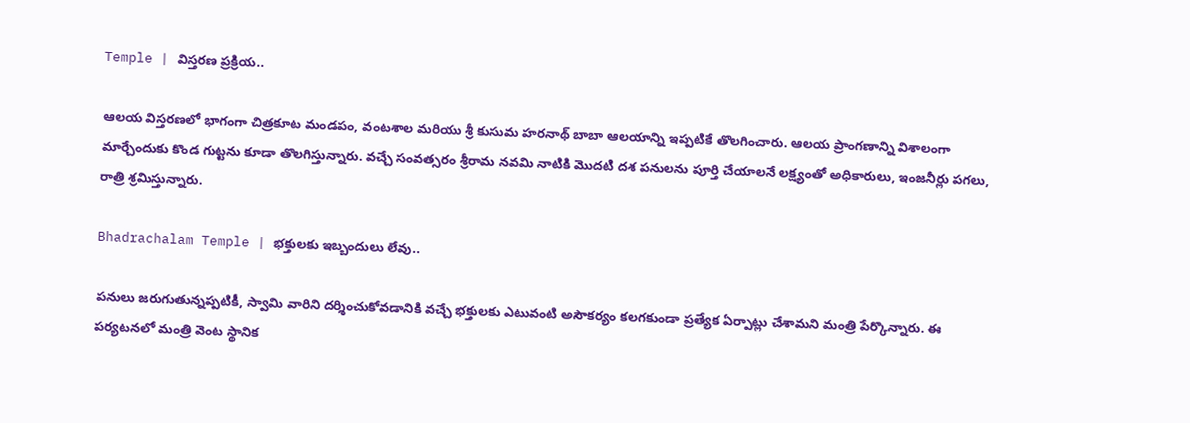Temple | విస్తరణ ప్రక్రియ..

ఆలయ విస్తరణలో భాగంగా చిత్రకూట మండపం, వంటశాల మరియు శ్రీ కుసుమ హరనాథ్ బాబా ఆలయాన్ని ఇప్పటికే తొలగించారు. ఆలయ ప్రాంగణాన్ని విశాలంగా మార్చేందుకు కొండ గుట్టను కూడా తొలగిస్తున్నారు. వచ్చే సంవత్సరం శ్రీరామ నవమి నాటికి మొదటి దశ పనులను పూర్తి చేయాలనే లక్ష్యంతో అధికారులు, ఇంజనీర్లు పగలు, రాత్రి శ్రమిస్తున్నారు.

Bhadrachalam Temple | భక్తులకు ఇబ్బందులు లేవు..

పనులు జరుగుతున్నప్పటికీ, స్వామి వారిని దర్శించుకోవడానికి వచ్చే భక్తులకు ఎటువంటి అసౌకర్యం కలగకుండా ప్రత్యేక ఏర్పాట్లు చేశామని మంత్రి పేర్కొన్నారు. ఈ పర్యటనలో మంత్రి వెంట స్థానిక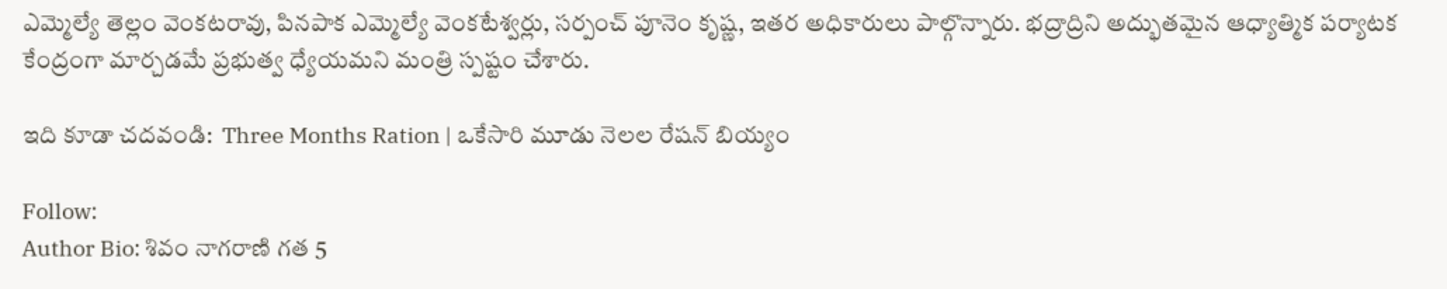ఎమ్మెల్యే తెల్లం వెంకటరావు, పినపాక ఎమ్మెల్యే వెంకటేశ్వర్లు, సర్పంచ్ పూనెం కృష్ణ, ఇతర అధికారులు పాల్గొన్నారు. భద్రాద్రిని అద్భుతమైన ఆధ్యాత్మిక పర్యాటక కేంద్రంగా మార్చడమే ప్రభుత్వ ధ్యేయమని మంత్రి స్పష్టం చేశారు.

ఇది కూడా చదవండి:  Three Months Ration | ఒకేసారి మూడు నెలల రేషన్ బియ్యం

Follow:
Author Bio: శివం నాగరాణి గత 5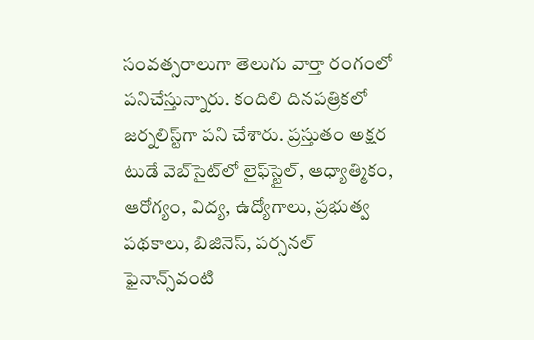సంవత్సరాలుగా తెలుగు వార్తా రంగంలో పనిచేస్తున్నారు. కందిలి దినపత్రికలో జర్నలిస్ట్‌గా పని చేశారు. ప్రస్తుతం అక్షర టుడే వెబ్‌సైట్‌లో లైఫ్‌స్టైల్, ఆధ్యాత్మికం, ఆరోగ్యం, విద్య, ఉద్యోగాలు, ప్రభుత్వ పథకాలు, బిజినెస్, పర్సనల్ ఫైనాన్స్‌వంటి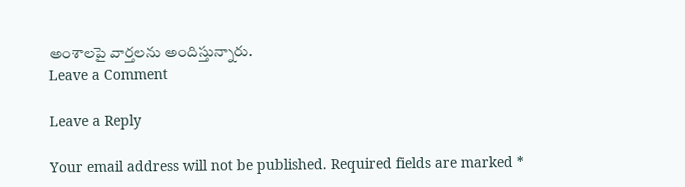అంశాలపై వార్తలను అందిస్తున్నారు.
Leave a Comment

Leave a Reply

Your email address will not be published. Required fields are marked *